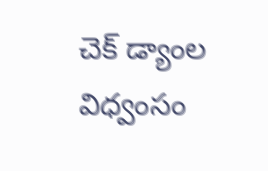చెక్ డ్యాంల విధ్వంసం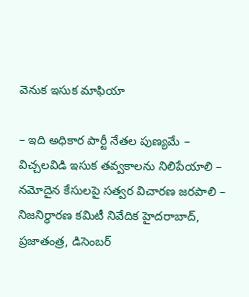వెనుక ఇసుక మాఫియా

– ఇది అధికార పార్టీ నేతల పుణ్యమే – విచ్చలవిడి ఇసుక తవ్వకాలను నిలిపేయాలి – నమోదైన కేసులపై సత్వర విచారణ జరపాలి – నిజనిర్ధారణ కమిటీ నివేదిక హైదరాబాద్, ప్రజాతంత్ర, డిసెంబర్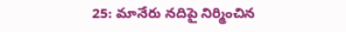25: మానేరు నదిపై నిర్మించిన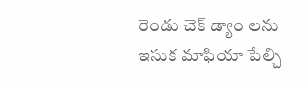రెండు చెక్ డ్యాం లను ఇసుక మాఫియా పేల్చి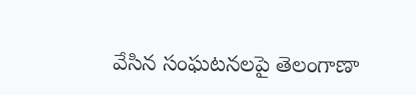వేసిన సంఘటనలపై తెలంగాణా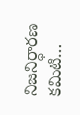నిజనిర్ధారణ కమిటి…